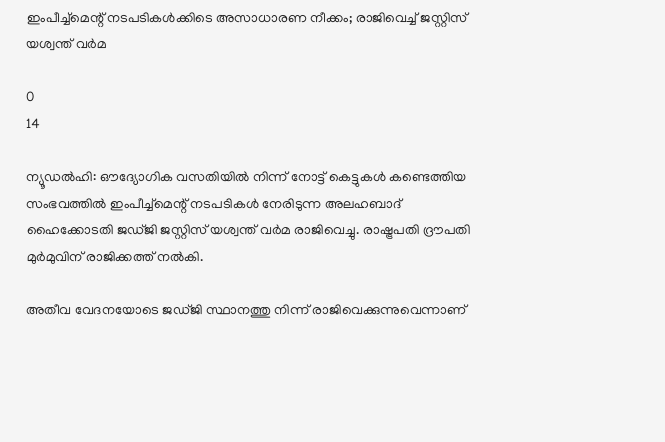ഇംപീച്ച്‌മെന്റ് നടപടികള്‍ക്കിടെ അസാധാരണ നീക്കം; രാജിവെച്ച് ജസ്റ്റിസ് യശ്വന്ത് വര്‍മ

0
14

ന്യൂഡല്‍ഹി: ഔദ്യോഗിക വസതിയില്‍ നിന്ന് നോട്ട് കെട്ടുകള്‍ കണ്ടെത്തിയ സംഭവത്തില്‍ ഇംപീച്ച്‌മെന്റ് നടപടികള്‍ നേരിടുന്ന അലഹബാദ് ഹൈക്കോടതി ജഡ്ജി ജസ്റ്റിസ് യശ്വന്ത് വര്‍മ രാജിവെച്ചു. രാഷ്ട്രപതി ദ്രൗപതി മുര്‍മുവിന് രാജിക്കത്ത് നല്‍കി.

അതീവ വേദനയോടെ ജഡ്ജി സ്ഥാനത്തു നിന്ന് രാജിവെക്കുന്നുവെന്നാണ്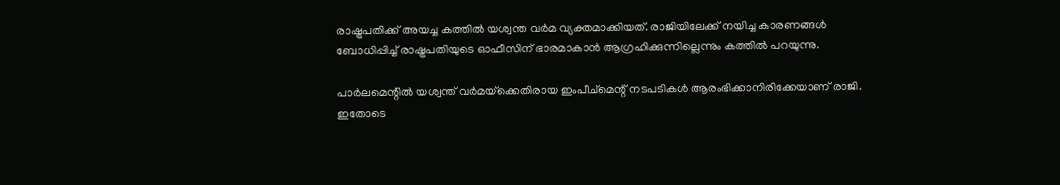രാഷ്ട്രപതിക്ക് അയച്ച കത്തില്‍ യശ്വന്ത വര്‍മ വ്യക്തമാക്കിയത്. രാജിയിലേക്ക് നയിച്ച കാരണങ്ങള്‍ ബോധിപ്പിച്ച് രാഷ്ട്രപതിയുടെ ഓഫീസിന് ഭാരമാകാന്‍ ആഗ്രഹിക്കുന്നില്ലെന്നും കത്തില്‍ പറയുന്നു.

പാര്‍ലമെന്റില്‍ യശ്വന്ത് വര്‍മയ്‌ക്കെതിരായ ഇംപീച്‌മെന്റ് നടപടികള്‍ ആരംഭിക്കാനിരിക്കേയാണ് രാജി. ഇതോടെ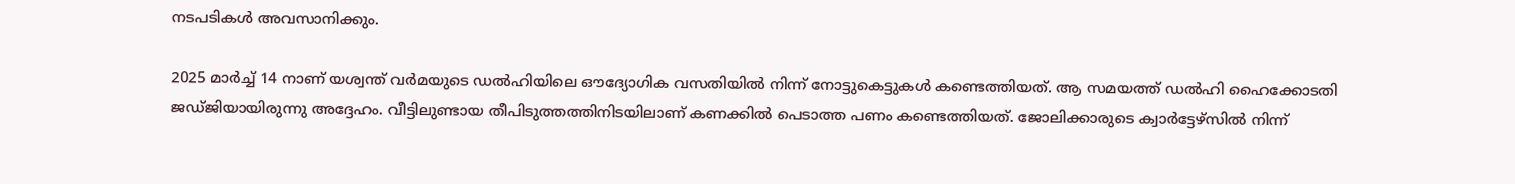നടപടികള്‍ അവസാനിക്കും.

2025 മാര്‍ച്ച് 14 നാണ് യശ്വന്ത് വര്‍മയുടെ ഡല്‍ഹിയിലെ ഔദ്യോഗിക വസതിയില്‍ നിന്ന് നോട്ടുകെട്ടുകള്‍ കണ്ടെത്തിയത്. ആ സമയത്ത് ഡല്‍ഹി ഹൈക്കോടതി ജഡ്ജിയായിരുന്നു അദ്ദേഹം. വീട്ടിലുണ്ടായ തീപിടുത്തത്തിനിടയിലാണ് കണക്കില്‍ പെടാത്ത പണം കണ്ടെത്തിയത്. ജോലിക്കാരുടെ ക്വാര്‍ട്ടേഴ്‌സില്‍ നിന്ന്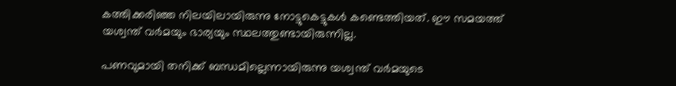കത്തിക്കരിഞ്ഞ നിലയിലായിരുന്നു നോട്ടുകെട്ടുകള്‍ കണ്ടെത്തിയത്. ഈ സമയത്ത് യശ്വന്ത് വര്‍മയും ഭാര്യയും സ്ഥലത്തുണ്ടായിരുന്നില്ല.

പണവുമായി തനിക്ക് ബന്ധമില്ലെന്നായിരുന്നു യശ്വന്ത് വര്‍മയുടെ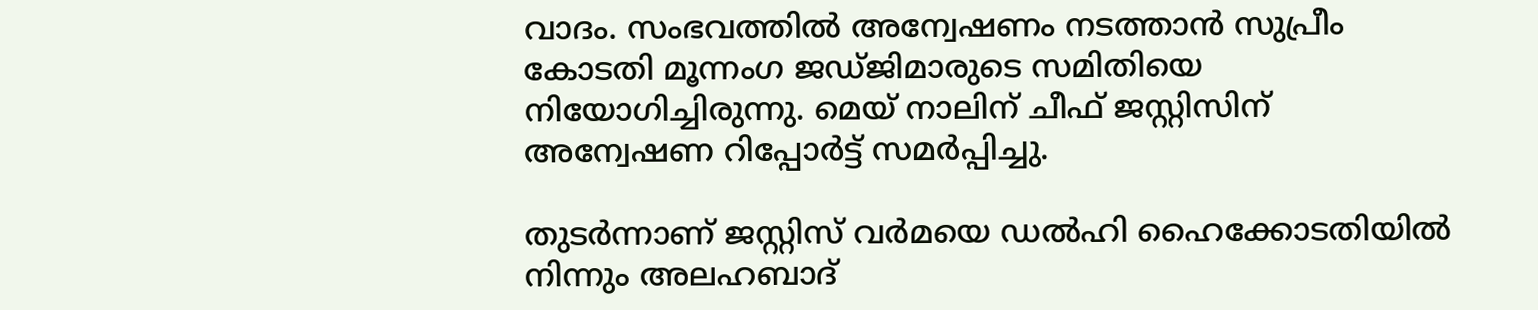വാദം. സംഭവത്തില്‍ അന്വേഷണം നടത്താന്‍ സുപ്രീം കോടതി മൂന്നംഗ ജഡ്ജിമാരുടെ സമിതിയെ നിയോഗിച്ചിരുന്നു. മെയ് നാലിന് ചീഫ് ജസ്റ്റിസിന് അന്വേഷണ റിപ്പോര്‍ട്ട് സമര്‍പ്പിച്ചു.

തുടര്‍ന്നാണ് ജസ്റ്റിസ് വര്‍മയെ ഡല്‍ഹി ഹൈക്കോടതിയില്‍ നിന്നും അലഹബാദ്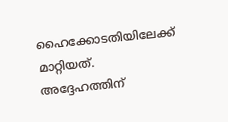ഹൈക്കോടതിയിലേക്ക് മാറ്റിയത്. അദ്ദേഹത്തിന്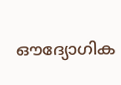ഔദ്യോഗിക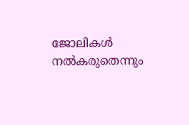ജോലികള്‍ നല്‍കരുതെന്നും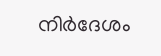നിര്‍ദേശം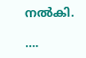നല്‍കി.

….